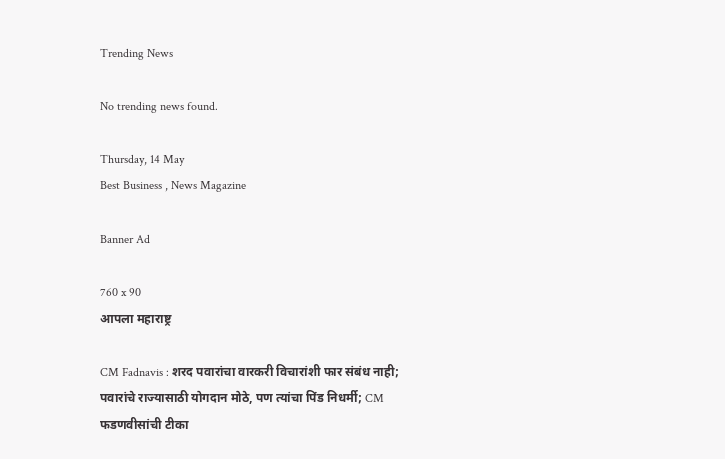Trending News

No trending news found.

Thursday, 14 May
Best Business , News Magazine

Banner Ad

760 x 90
आपला महाराष्ट्र

CM Fadnavis : शरद पवारांचा वारकरी विचारांशी फार संबंध नाही; पवारांचे राज्यासाठी योगदान मोठे, पण त्यांचा पिंड निधर्मी; CM फडणवीसांची टीका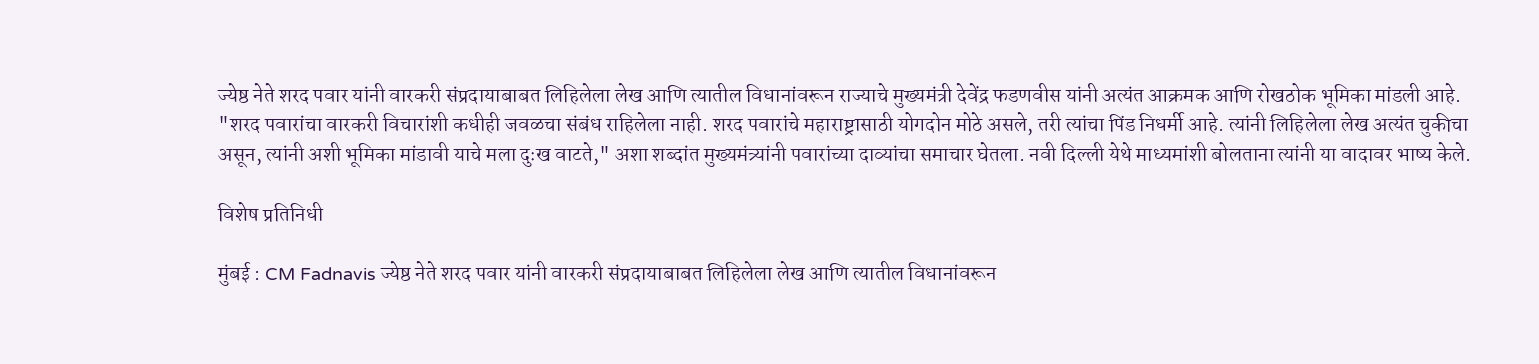ज्येष्ठ नेते शरद पवार यांनी वारकरी संप्रदायाबाबत लिहिलेला लेख आणि त्यातील विधानांवरून राज्याचे मुख्यमंत्री देवेंद्र फडणवीस यांनी अत्यंत आक्रमक आणि रोखठोक भूमिका मांडली आहे. "शरद पवारांचा वारकरी विचारांशी कधीही जवळचा संबंध राहिलेला नाही. शरद पवारांचे महाराष्ट्रासाठी योगदोन मोठे असले, तरी त्यांचा पिंड निधर्मी आहे. त्यांनी लिहिलेला लेख अत्यंत चुकीचा असून, त्यांनी अशी भूमिका मांडावी याचे मला दुःख वाटते," अशा शब्दांत मुख्यमंत्र्यांनी पवारांच्या दाव्यांचा समाचार घेतला. नवी दिल्ली येथे माध्यमांशी बोलताना त्यांनी या वादावर भाष्य केले.

विशेष प्रतिनिधी

मुंबई : CM Fadnavis ज्येष्ठ नेते शरद पवार यांनी वारकरी संप्रदायाबाबत लिहिलेला लेख आणि त्यातील विधानांवरून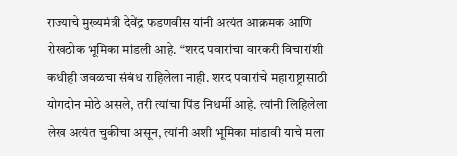राज्याचे मुख्यमंत्री देवेंद्र फडणवीस यांनी अत्यंत आक्रमक आणि रोखठोक भूमिका मांडली आहे. “शरद पवारांचा वारकरी विचारांशी कधीही जवळचा संबंध राहिलेला नाही. शरद पवारांचे महाराष्ट्रासाठी योगदोन मोठे असले, तरी त्यांचा पिंड निधर्मी आहे. त्यांनी लिहिलेला लेख अत्यंत चुकीचा असून, त्यांनी अशी भूमिका मांडावी याचे मला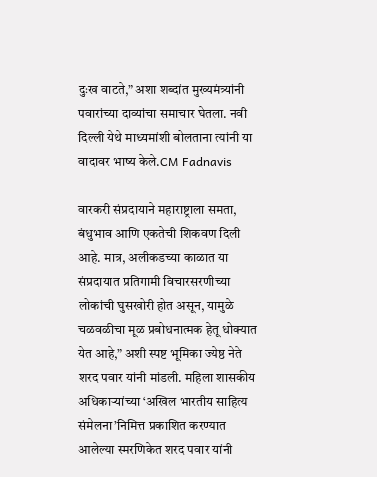दुःख वाटते,” अशा शब्दांत मुख्यमंत्र्यांनी पवारांच्या दाव्यांचा समाचार घेतला. नवी दिल्ली येथे माध्यमांशी बोलताना त्यांनी या वादावर भाष्य केले.CM Fadnavis

वारकरी संप्रदायाने महाराष्ट्राला समता, बंधुभाव आणि एकतेची शिकवण दिली आहे. मात्र, अलीकडच्या काळात या संप्रदायात प्रतिगामी विचारसरणीच्या लोकांची घुसखोरी होत असून, यामुळे चळवळीचा मूळ प्रबोधनात्मक हेतू धोक्यात येत आहे,” अशी स्पष्ट भूमिका ज्येष्ठ नेते शरद पवार यांनी मांडली. महिला शासकीय अधिकाऱ्यांच्या ‘अखिल भारतीय साहित्य संमेलना’निमित्त प्रकाशित करण्यात आलेल्या स्मरणिकेत शरद पवार यांनी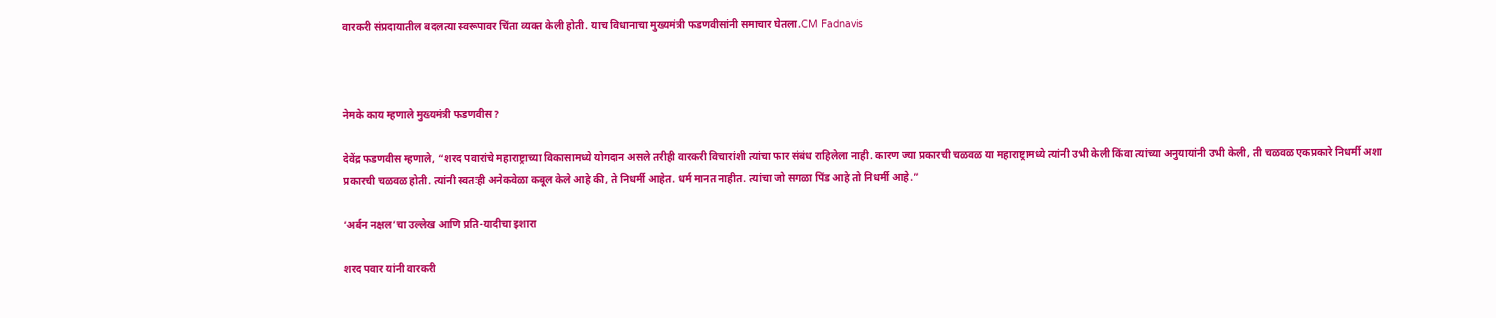वारकरी संप्रदायातील बदलत्या स्वरूपावर चिंता व्यक्त केली होती. याच विधानाचा मुख्यमंत्री फडणवीसांनी समाचार घेतला.CM Fadnavis



नेमके काय म्हणाले मुख्यमंत्री फडणवीस?

देवेंद्र फडणवीस म्हणाले, “शरद पवारांचे महाराष्ट्राच्या विकासामध्ये योगदान असले तरीही वारकरी विचारांशी त्यांचा फार संबंध राहिलेला नाही. कारण ज्या प्रकारची चळवळ या महाराष्ट्रामध्ये त्यांनी उभी केली किंवा त्यांच्या अनुयायांनी उभी केली, ती चळवळ एकप्रकारे निधर्मी अशा प्रकारची चळवळ होती. त्यांनी स्वतःही अनेकवेळा कबूल केले आहे की, ते निधर्मी आहेत. धर्म मानत नाहीत. त्यांचा जो सगळा पिंड आहे तो निधर्मी आहे.”

‘अर्बन नक्षल’चा उल्लेख आणि प्रति-यादीचा इशारा

शरद पवार यांनी वारकरी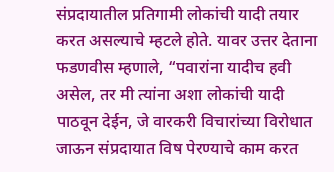संप्रदायातील प्रतिगामी लोकांची यादी तयार करत असल्याचे म्हटले होते. यावर उत्तर देताना फडणवीस म्हणाले, “पवारांना यादीच हवी असेल, तर मी त्यांना अशा लोकांची यादी पाठवून देईन, जे वारकरी विचारांच्या विरोधात जाऊन संप्रदायात विष पेरण्याचे काम करत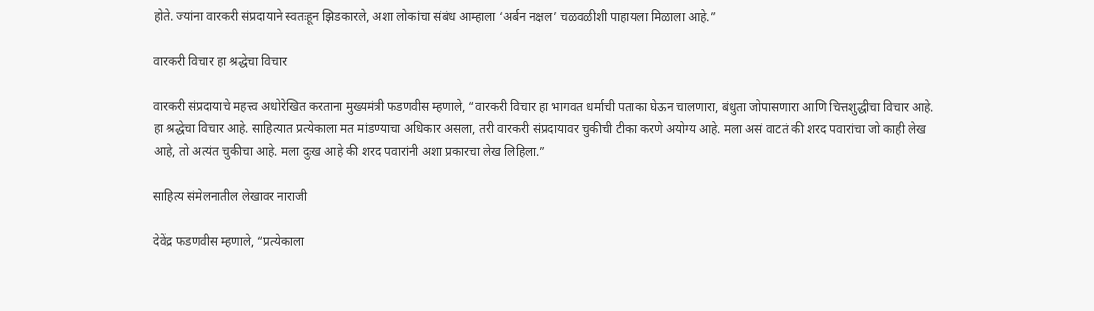होते. ज्यांना वारकरी संप्रदायाने स्वतःहून झिडकारले, अशा लोकांचा संबंध आम्हाला ‘अर्बन नक्षल’ चळवळीशी पाहायला मिळाला आहे.”

वारकरी विचार हा श्रद्धेचा विचार

वारकरी संप्रदायाचे महत्त्व अधोरेखित करताना मुख्यमंत्री फडणवीस म्हणाले, “वारकरी विचार हा भागवत धर्माची पताका घेऊन चालणारा, बंधुता जोपासणारा आणि चित्तशुद्धीचा विचार आहे. हा श्रद्धेचा विचार आहे. साहित्यात प्रत्येकाला मत मांडण्याचा अधिकार असला, तरी वारकरी संप्रदायावर चुकीची टीका करणे अयोग्य आहे. मला असं वाटतं की शरद पवारांचा जो काही लेख आहे, तो अत्यंत चुकीचा आहे. मला दुःख आहे की शरद पवारांनी अशा प्रकारचा लेख लिहिला.”

साहित्य संमेलनातील लेखावर नाराजी

देवेंद्र फडणवीस म्हणाले, “प्रत्येकाला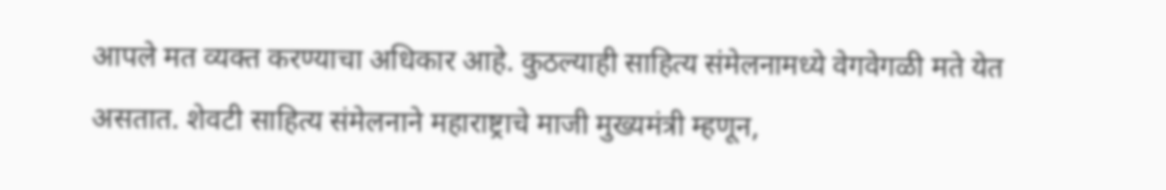आपले मत व्यक्त करण्याचा अधिकार आहे. कुठल्याही साहित्य संमेलनामध्ये वेगवेगळी मते येत असतात. शेवटी साहित्य संमेलनाने महाराष्ट्राचे माजी मुख्यमंत्री म्हणून,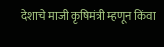देशाचे माजी कृषिमंत्री म्हणून किंवा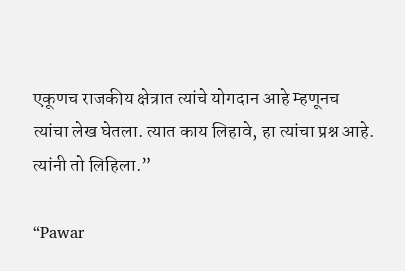एकूणच राजकीय क्षेत्रात त्यांचे योगदान आहे म्हणूनच त्यांचा लेख घेतला. त्यात काय लिहावे, हा त्यांचा प्रश्न आहे. त्यांनी तो लिहिला.”

“Pawar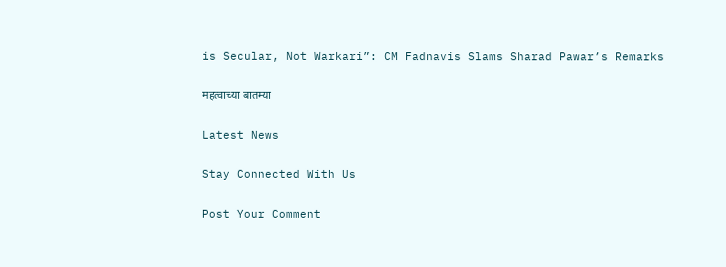is Secular, Not Warkari”: CM Fadnavis Slams Sharad Pawar’s Remarks

महत्वाच्या बातम्या

Latest News

Stay Connected With Us

Post Your Comment